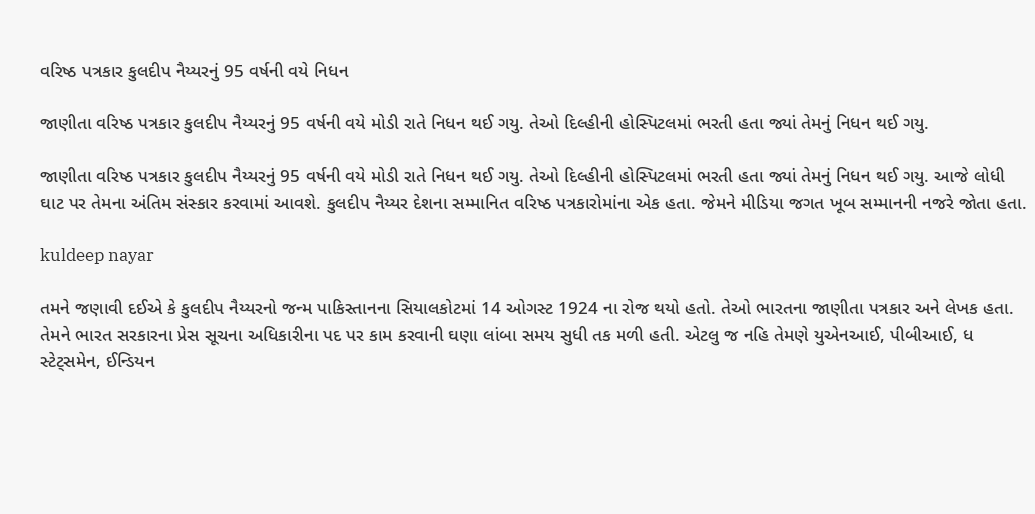વરિષ્ઠ પત્રકાર કુલદીપ નૈય્યરનું 95 વર્ષની વયે નિધન

જાણીતા વરિષ્ઠ પત્રકાર કુલદીપ નૈય્યરનું 95 વર્ષની વયે મોડી રાતે નિધન થઈ ગયુ. તેઓ દિલ્હીની હોસ્પિટલમાં ભરતી હતા જ્યાં તેમનું નિધન થઈ ગયુ.

જાણીતા વરિષ્ઠ પત્રકાર કુલદીપ નૈય્યરનું 95 વર્ષની વયે મોડી રાતે નિધન થઈ ગયુ. તેઓ દિલ્હીની હોસ્પિટલમાં ભરતી હતા જ્યાં તેમનું નિધન થઈ ગયુ. આજે લોધી ઘાટ પર તેમના અંતિમ સંસ્કાર કરવામાં આવશે. કુલદીપ નૈય્યર દેશના સમ્માનિત વરિષ્ઠ પત્રકારોમાંના એક હતા. જેમને મીડિયા જગત ખૂબ સમ્માનની નજરે જોતા હતા.

kuldeep nayar

તમને જણાવી દઈએ કે કુલદીપ નૈય્યરનો જન્મ પાકિસ્તાનના સિયાલકોટમાં 14 ઓગસ્ટ 1924 ના રોજ થયો હતો. તેઓ ભારતના જાણીતા પત્રકાર અને લેખક હતા. તેમને ભારત સરકારના પ્રેસ સૂચના અધિકારીના પદ પર કામ કરવાની ઘણા લાંબા સમય સુધી તક મળી હતી. એટલુ જ નહિ તેમણે યુએનઆઈ, પીબીઆઈ, ધ સ્ટેટ્સમેન, ઈન્ડિયન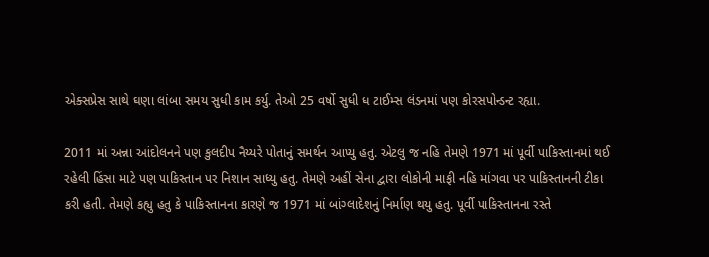એક્સપ્રેસ સાથે ઘણા લાંબા સમય સુધી કામ કર્યુ. તેઓ 25 વર્ષો સુધી ધ ટાઈમ્સ લંડનમાં પણ કોરસપોન્ડન્ટ રહ્યા.

2011 માં અન્ના આંદોલનને પણ કુલદીપ નૈય્યરે પોતાનું સમર્થન આપ્યુ હતુ. એટલુ જ નહિ તેમણે 1971 માં પૂર્વી પાકિસ્તાનમાં થઈ રહેલી હિંસા માટે પણ પાકિસ્તાન પર નિશાન સાધ્યુ હતુ. તેમણે અહીં સેના દ્વારા લોકોની માફી નહિ માંગવા પર પાકિસ્તાનની ટીકા કરી હતી. તેમણે કહ્યુ હતુ કે પાકિસ્તાનના કારણે જ 1971 માં બાંગ્લાદેશનું નિર્માણ થયુ હતુ. પૂર્વી પાકિસ્તાનના રસ્તે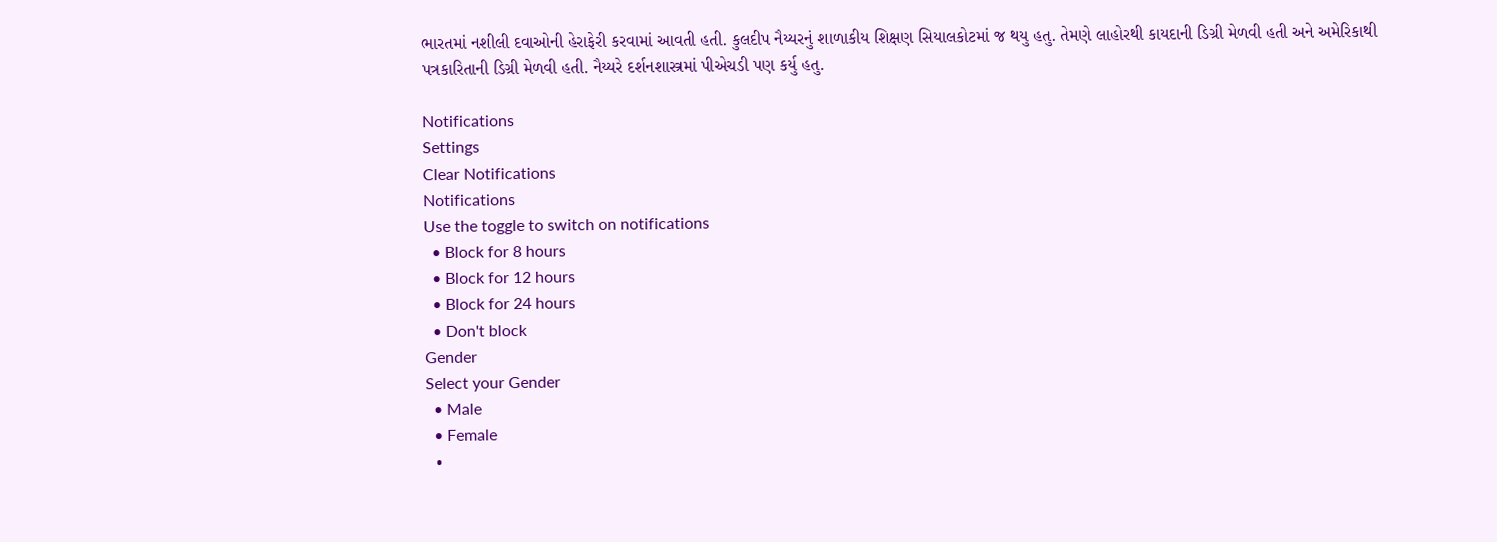ભારતમાં નશીલી દવાઓની હેરાફેરી કરવામાં આવતી હતી. કુલદીપ નૈય્યરનું શાળાકીય શિક્ષણ સિયાલકોટમાં જ થયુ હતુ. તેમણે લાહોરથી કાયદાની ડિગ્રી મેળવી હતી અને અમેરિકાથી પત્રકારિતાની ડિગ્રી મેળવી હતી. નૈય્યરે દર્શનશાસ્ત્રમાં પીએચડી પણ કર્યુ હતુ.

Notifications
Settings
Clear Notifications
Notifications
Use the toggle to switch on notifications
  • Block for 8 hours
  • Block for 12 hours
  • Block for 24 hours
  • Don't block
Gender
Select your Gender
  • Male
  • Female
  •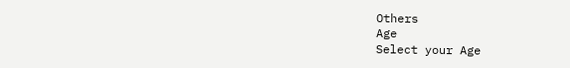Others
Age
Select your Age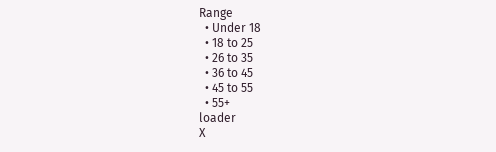Range
  • Under 18
  • 18 to 25
  • 26 to 35
  • 36 to 45
  • 45 to 55
  • 55+
loader
X